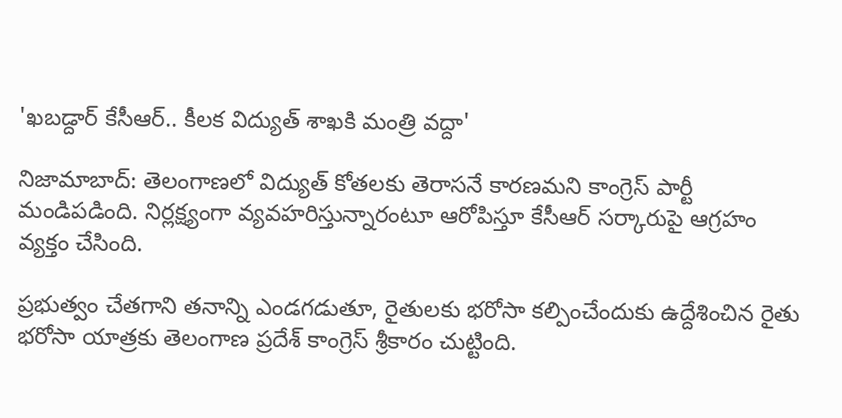'ఖబడ్దార్ కేసీఆర్.. కీలక విద్యుత్ శాఖకి మంత్రి వద్దా'

నిజామాబాద్: తెలంగాణలో విద్యుత్‌ కోతలకు తెరాసనే కారణమని కాంగ్రెస్‌ పార్టీ మండిపడింది. నిర్లక్ష్యంగా వ్యవహరిస్తున్నారంటూ ఆరోపిస్తూ కేసీఆర్‌ సర్కారుపై ఆగ్రహం వ్యక్తం చేసింది.

ప్రభుత్వం చేతగాని తనాన్ని ఎండగడుతూ, రైతులకు భరోసా కల్పించేందుకు ఉద్దేశించిన రైతు భరోసా యాత్రకు తెలంగాణ ప్రదేశ్‌ కాంగ్రెస్‌ శ్రీకారం చుట్టింది.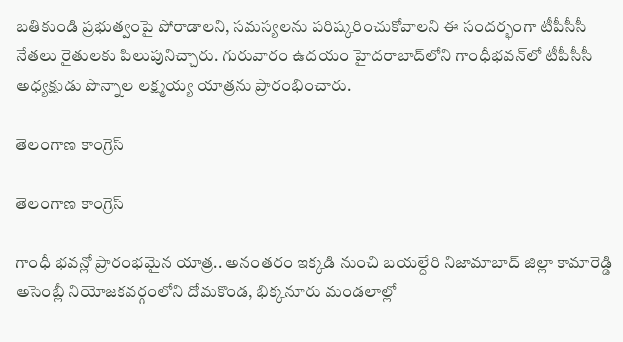బతికుండి ప్రభుత్వంపై పోరాడాలని, సమస్యలను పరిష్కరించుకోవాలని ఈ సందర్భంగా టీపీసీసీ నేతలు రైతులకు పిలుపునిచ్చారు. గురువారం ఉదయం హైదరాబాద్‌లోని గాంధీభవన్‌లో టీపీసీసీ అధ్యక్షుడు పొన్నాల లక్ష్మయ్య యాత్రను ప్రారంభించారు.

తెలంగాణ కాంగ్రెస్

తెలంగాణ కాంగ్రెస్

గాంధీ భవన్లో ప్రారంభమైన యాత్ర.. అనంతరం ఇక్కడి నుంచి బయల్దేరి నిజామాబాద్‌ జిల్లా కామారెడ్డి అసెంబ్లీ నియోజకవర్గంలోని దోమకొండ, భిక్కనూరు మండలాల్లో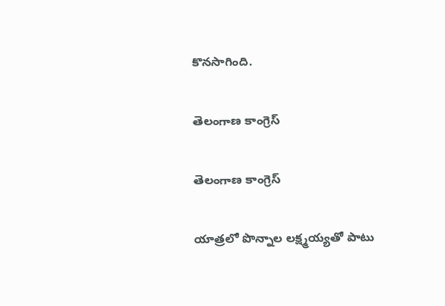కొనసాగింది.

తెలంగాణ కాంగ్రెస్

తెలంగాణ కాంగ్రెస్

యాత్రలో పొన్నాల లక్ష్మయ్యతో పాటు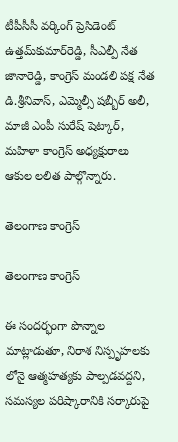టీపీసీసీ వర్కింగ్‌ ప్రెసిడెంట్‌ ఉత్తమ్‌కుమార్‌రెడ్డి, సీఎల్పీ నేత జానారెడ్డి, కాంగ్రెస్‌ మండలి పక్ష నేత డి.శ్రీనివాస్‌, ఎమ్మెల్సీ షబ్బీర్‌ అలీ, మాజీ ఎంపీ సురేష్‌ షెట్కార్‌, మహిళా కాంగ్రెస్‌ అధ్యక్షురాలు ఆకుల లలిత పాల్గొన్నారు.

తెలంగాణ కాంగ్రెస్

తెలంగాణ కాంగ్రెస్

ఈ సందర్భంగా పొన్నాల మాట్లాడుతూ, నిరాశ నిస్పృహలకు లోనై ఆత్మహత్యకు పాల్పడవద్దని, సమస్యల పరిష్కారానికి సర్కారుపై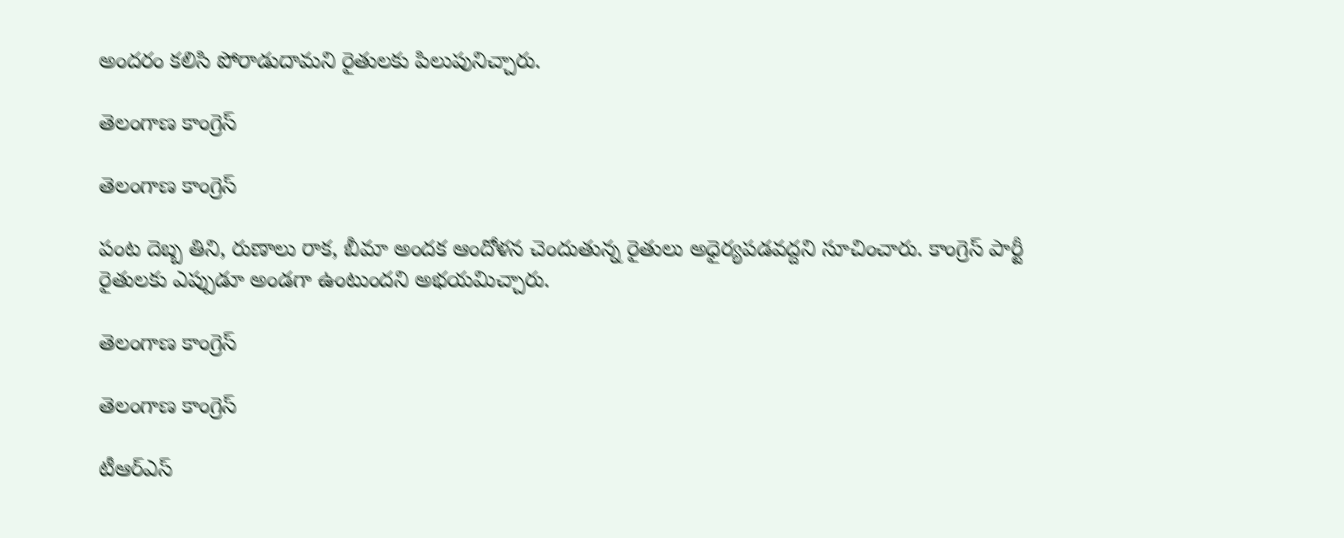అందరం కలిసి పోరాడుదామని రైతులకు పిలుపునిచ్చారు.

తెలంగాణ కాంగ్రెస్

తెలంగాణ కాంగ్రెస్

పంట దెబ్బ తిని, రుణాలు రాక, బీమా అందక ఆందోళన చెందుతున్న రైతులు అధైర్యపడవద్దని సూచించారు. కాంగ్రెస్‌ పార్టీ రైతులకు ఎప్పుడూ అండగా ఉంటుందని అభయమిచ్చారు.

తెలంగాణ కాంగ్రెస్

తెలంగాణ కాంగ్రెస్

టీఆర్‌ఎస్‌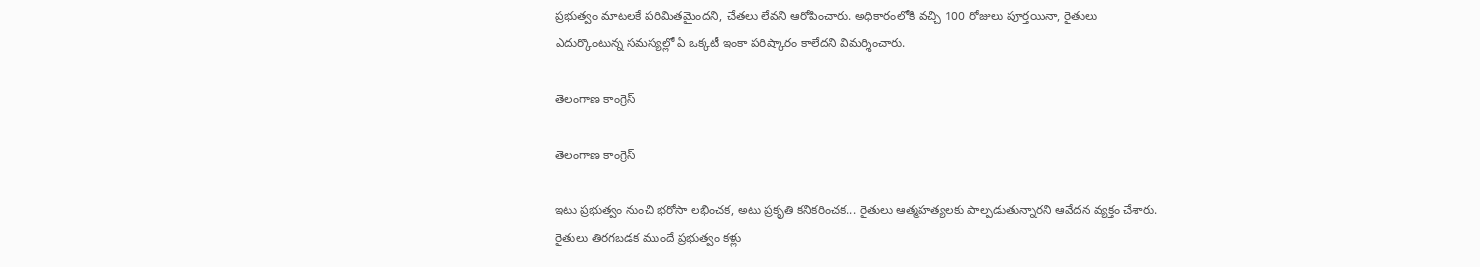ప్రభుత్వం మాటలకే పరిమితమైందని, చేతలు లేవని ఆరోపించారు. అధికారంలోకి వచ్చి 100 రోజులు పూర్తయినా, రైతులు ఎదుర్కొంటున్న సమస్యల్లో ఏ ఒక్కటీ ఇంకా పరిష్కారం కాలేదని విమర్శించారు.

తెలంగాణ కాంగ్రెస్

తెలంగాణ కాంగ్రెస్

ఇటు ప్రభుత్వం నుంచి భరోసా లభించక, అటు ప్రకృతి కనికరించక... రైతులు ఆత్మహత్యలకు పాల్పడుతున్నారని ఆవేదన వ్యక్తం చేశారు. రైతులు తిరగబడక ముందే ప్రభుత్వం కళ్లు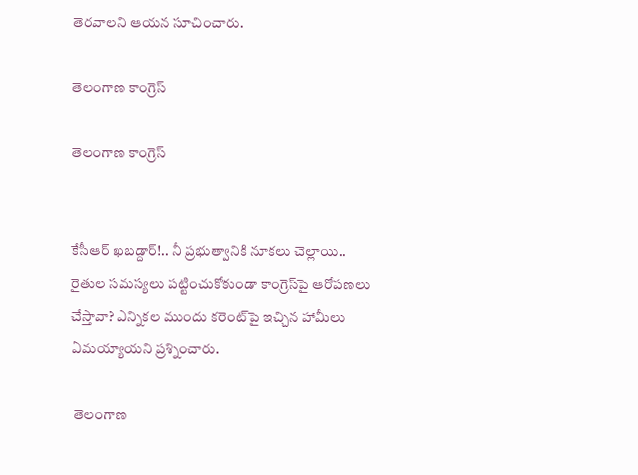తెరవాలని ఆయన సూచించారు.

తెలంగాణ కాంగ్రెస్

తెలంగాణ కాంగ్రెస్


కేసీఆర్‌ ఖబడ్దార్‌!.. నీ ప్రభుత్వానికి నూకలు చెల్లాయి.. రైతుల సమస్యలు పట్టించుకోకుండా కాంగ్రెస్‌పై ఆరోపణలు చేస్తావా? ఎన్నికల ముందు కరెంట్‌పై ఇచ్చిన హామీలు ఏమయ్యాయని ప్రశ్నించారు.

 తెలంగాణ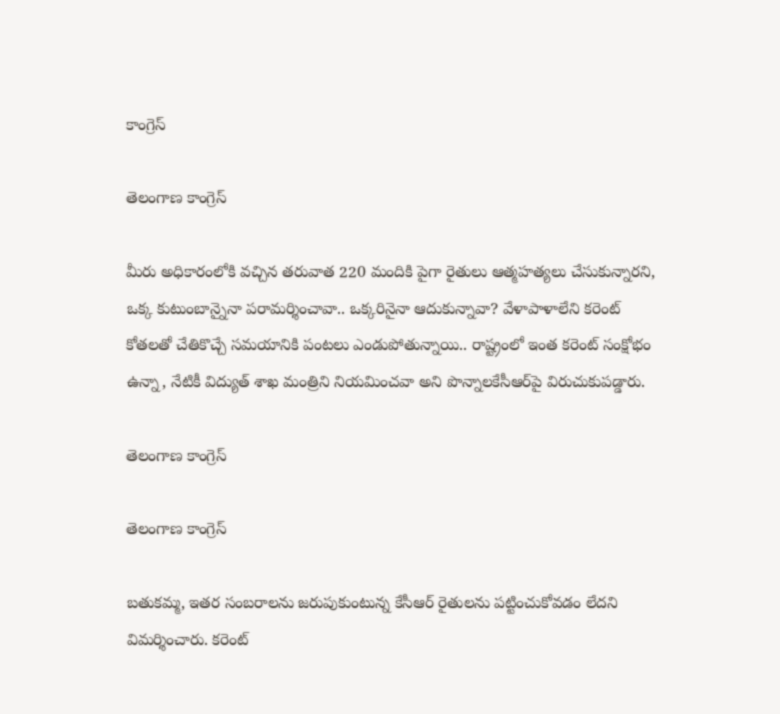కాంగ్రెస్

తెలంగాణ కాంగ్రెస్

మీరు అధికారంలోకి వచ్చిన తరువాత 220 మందికి పైగా రైతులు ఆత్మహత్యలు చేసుకున్నారని, ఒక్క కుటుంబాన్నైనా పరామర్శించావా.. ఒక్కరినైనా ఆదుకున్నావా? వేళాపాళాలేని కరెంట్‌ కోతలతో చేతికొచ్చే సమయానికి పంటలు ఎండుపోతున్నాయి.. రాష్ట్రంలో ఇంత కరెంట్‌ సంక్షోభం ఉన్నా, నేటికీ విద్యుత్‌ శాఖ మంత్రిని నియమించవా అని పొన్నాలకేసీఆర్‌పై విరుచుకుపడ్డారు.

తెలంగాణ కాంగ్రెస్

తెలంగాణ కాంగ్రెస్

బతుకమ్మ, ఇతర సంబరాలను జరుపుకుంటున్న కేసీఆర్‌ రైతులను పట్టించుకోవడం లేదని విమర్శించారు. కరెంట్‌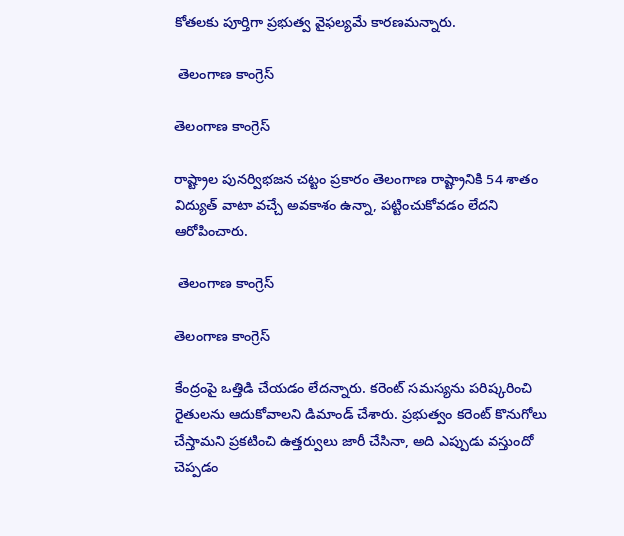కోతలకు పూర్తిగా ప్రభుత్వ వైఫల్యమే కారణమన్నారు.

 తెలంగాణ కాంగ్రెస్

తెలంగాణ కాంగ్రెస్

రాష్ట్రాల పునర్విభజన చట్టం ప్రకారం తెలంగాణ రాష్ట్రానికి 54 శాతం విద్యుత్‌ వాటా వచ్చే అవకాశం ఉన్నా, పట్టించుకోవడం లేదని ఆరోపించారు.

 తెలంగాణ కాంగ్రెస్

తెలంగాణ కాంగ్రెస్

కేంద్రంపై ఒత్తిడి చేయడం లేదన్నారు. కరెంట్‌ సమస్యను పరిష్కరించి రైతులను ఆదుకోవాలని డిమాండ్‌ చేశారు. ప్రభుత్వం కరెంట్‌ కొనుగోలు చేస్తామని ప్రకటించి ఉత్తర్వులు జారీ చేసినా, అది ఎప్పుడు వస్తుందో చెప్పడం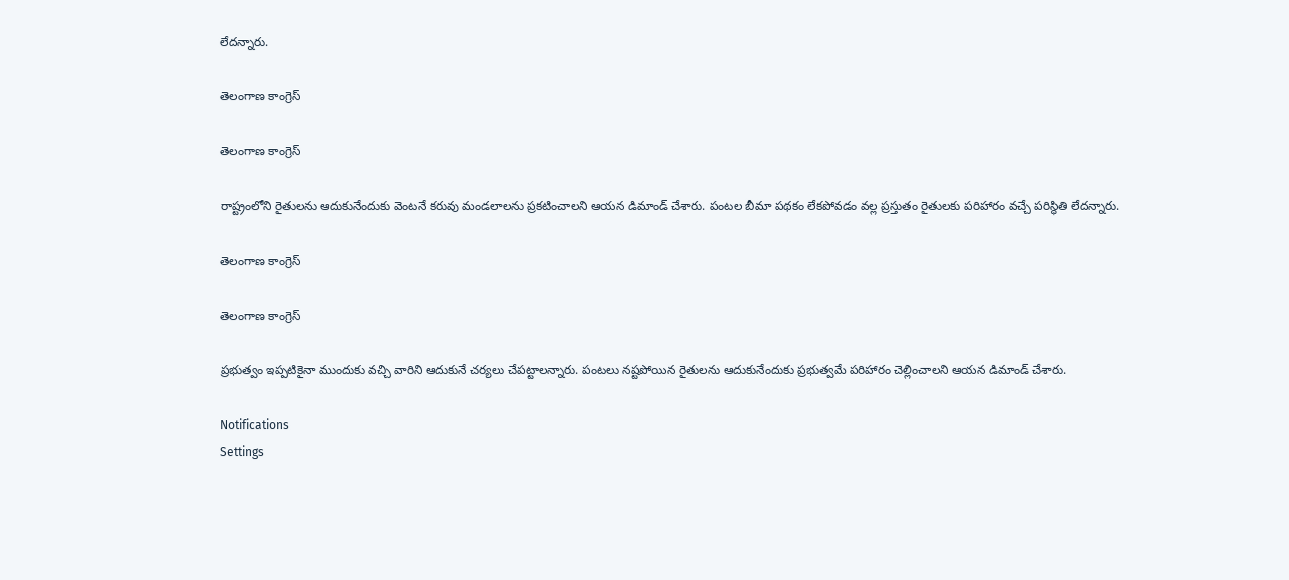లేదన్నారు.

తెలంగాణ కాంగ్రెస్

తెలంగాణ కాంగ్రెస్

రాష్ట్రంలోని రైతులను ఆదుకునేందుకు వెంటనే కరువు మండలాలను ప్రకటించాలని ఆయన డిమాండ్‌ చేశారు. పంటల బీమా పథకం లేకపోవడం వల్ల ప్రస్తుతం రైతులకు పరిహారం వచ్చే పరిస్థితి లేదన్నారు.

తెలంగాణ కాంగ్రెస్

తెలంగాణ కాంగ్రెస్

ప్రభుత్వం ఇప్పటికైనా ముందుకు వచ్చి వారిని ఆదుకునే చర్యలు చేపట్టాలన్నారు. పంటలు నష్టపోయిన రైతులను ఆదుకునేందుకు ప్రభుత్వమే పరిహారం చెల్లించాలని ఆయన డిమాండ్‌ చేశారు.

Notifications
Settings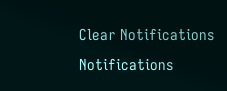Clear Notifications
Notifications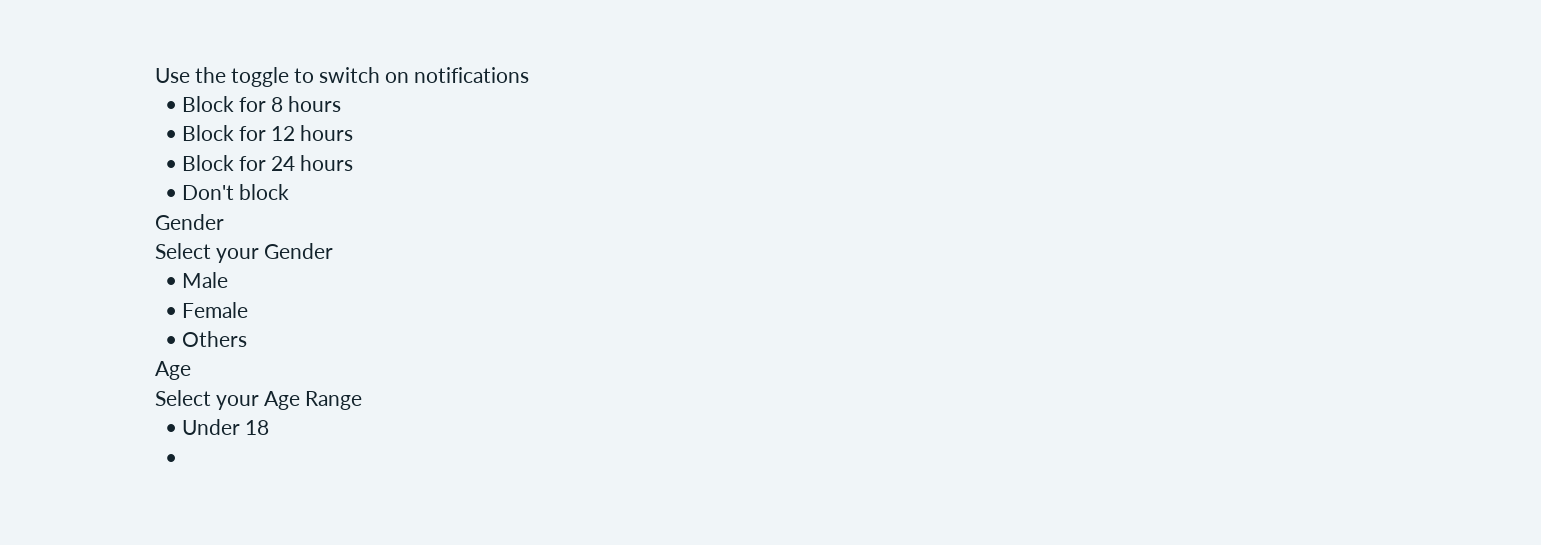Use the toggle to switch on notifications
  • Block for 8 hours
  • Block for 12 hours
  • Block for 24 hours
  • Don't block
Gender
Select your Gender
  • Male
  • Female
  • Others
Age
Select your Age Range
  • Under 18
  •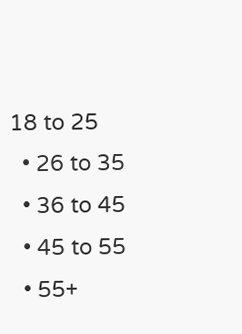18 to 25
  • 26 to 35
  • 36 to 45
  • 45 to 55
  • 55+